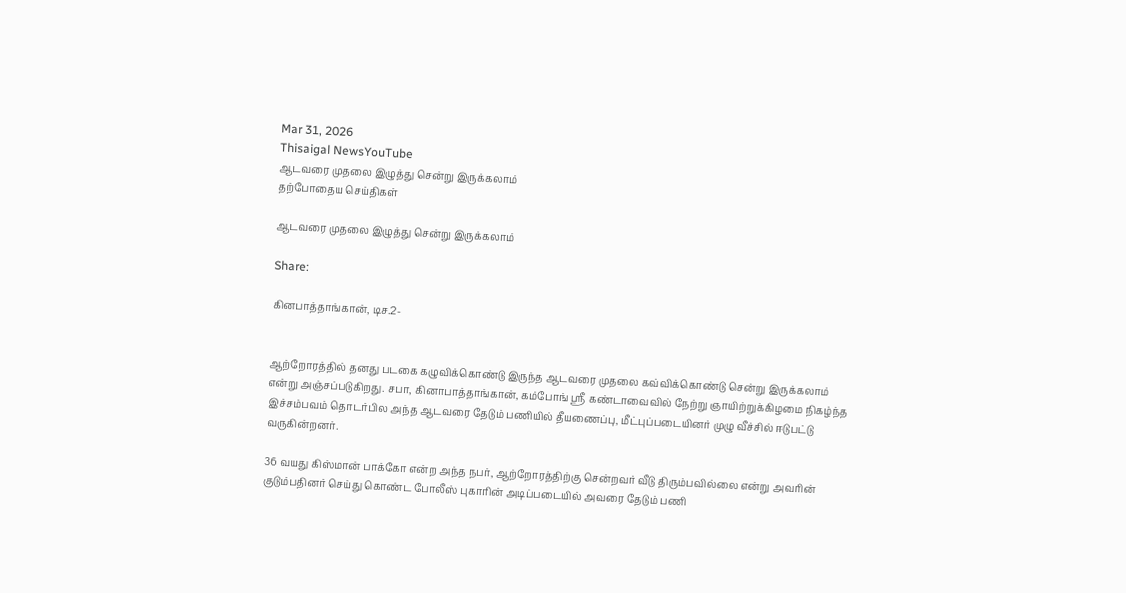Mar 31, 2026
Thisaigal NewsYouTube
ஆடவரை முதலை இழுத்து சென்று இருக்கலாம்
தற்போதைய செய்திகள்

ஆடவரை முதலை இழுத்து சென்று இருக்கலாம்

Share:

கினபாத்தாங்கான், டிச.2-


ஆற்றோரத்தில் தனது படகை கழுவிக்கொண்டு இருந்த ஆடவரை முதலை கவ்விக்கொண்டு சென்று இருக்கலாம் என்று அஞ்சப்படுகிறது. சபா, கினாபாத்தாங்கான், கம்போங் ஸ்ரீ கண்டாவைவில் நேற்று ஞாயிற்றுக்கிழமை நிகழ்ந்த இச்சம்பவம் தொடர்பில அந்த ஆடவரை தேடும் பணியில் தீயணைப்பு, மீட்புப்படையினர் முழு வீச்சில் ஈடுபட்டு வருகின்றனர்.

36 வயது கிஸ்மான் பாக்கோ என்ற அந்த நபர், ஆற்றோரத்திற்கு சென்றவர் வீடு திரும்பவில்லை என்று அவரின் குடும்பதினர் செய்து கொண்ட போலீஸ் புகாரின் அடிப்படையில் அவரை தேடும் பணி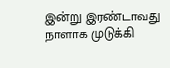இன்று இரண்டாவது நாளாக முடுக்கி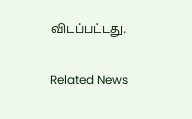விடப்பட்டது.

Related News